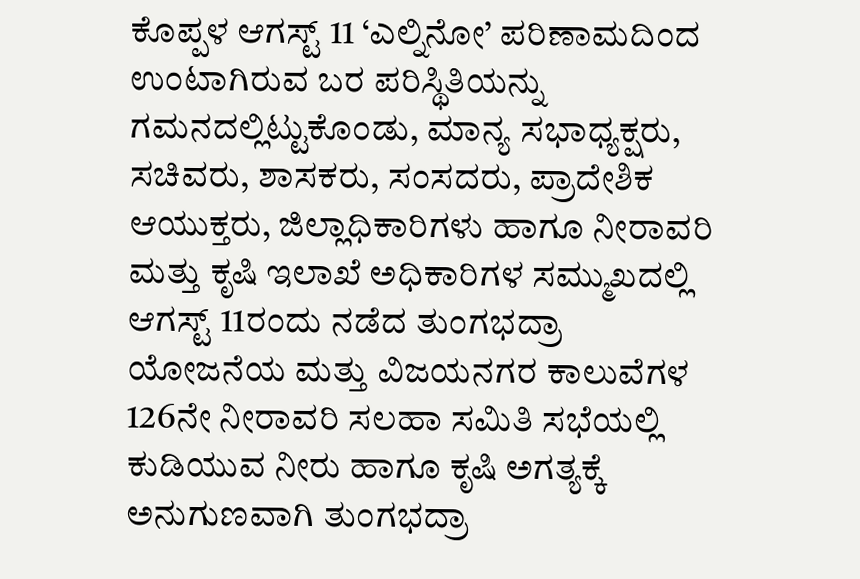ಕೊಪ್ಪಳ ಆಗಸ್ಟ್ 11 ‘ಎಲ್ನಿನೋ’ ಪರಿಣಾಮದಿಂದ ಉಂಟಾಗಿರುವ ಬರ ಪರಿಸ್ಥಿತಿಯನ್ನು ಗಮನದಲ್ಲಿಟ್ಟುಕೊಂಡು, ಮಾನ್ಯ ಸಭಾಧ್ಯಕ್ಷರು, ಸಚಿವರು, ಶಾಸಕರು, ಸಂಸದರು, ಪ್ರಾದೇಶಿಕ ಆಯುಕ್ತರು, ಜಿಲ್ಲಾಧಿಕಾರಿಗಳು ಹಾಗೂ ನೀರಾವರಿ ಮತ್ತು ಕೃಷಿ ಇಲಾಖೆ ಅಧಿಕಾರಿಗಳ ಸಮ್ಮುಖದಲ್ಲಿ ಆಗಸ್ಟ್ 11ರಂದು ನಡೆದ ತುಂಗಭದ್ರಾ ಯೋಜನೆಯ ಮತ್ತು ವಿಜಯನಗರ ಕಾಲುವೆಗಳ 126ನೇ ನೀರಾವರಿ ಸಲಹಾ ಸಮಿತಿ ಸಭೆಯಲ್ಲಿ ಕುಡಿಯುವ ನೀರು ಹಾಗೂ ಕೃಷಿ ಅಗತ್ಯಕ್ಕೆ ಅನುಗುಣವಾಗಿ ತುಂಗಭದ್ರಾ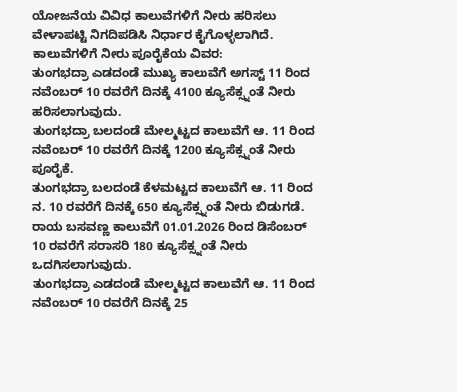ಯೋಜನೆಯ ವಿವಿಧ ಕಾಲುವೆಗಳಿಗೆ ನೀರು ಹರಿಸಲು ವೇಳಾಪಟ್ಟಿ ನಿಗದಿಪಡಿಸಿ ನಿರ್ಧಾರ ಕೈಗೊಳ್ಳಲಾಗಿದೆ.
ಕಾಲುವೆಗಳಿಗೆ ನೀರು ಪೂರೈಕೆಯ ವಿವರ:
ತುಂಗಭದ್ರಾ ಎಡದಂಡೆ ಮುಖ್ಯ ಕಾಲುವೆಗೆ ಅಗಸ್ಟ್ 11 ರಿಂದ ನವೆಂಬರ್ 10 ರವರೆಗೆ ದಿನಕ್ಕೆ 4100 ಕ್ಯೂಸೆಕ್ಸ್ನಂತೆ ನೀರು ಹರಿಸಲಾಗುವುದು.
ತುಂಗಭದ್ರಾ ಬಲದಂಡೆ ಮೇಲ್ಮಟ್ಟದ ಕಾಲುವೆಗೆ ಆ. 11 ರಿಂದ ನವೆಂಬರ್ 10 ರವರೆಗೆ ದಿನಕ್ಕೆ 1200 ಕ್ಯೂಸೆಕ್ಸ್ನಂತೆ ನೀರು ಪೂರೈಕೆ.
ತುಂಗಭದ್ರಾ ಬಲದಂಡೆ ಕೆಳಮಟ್ಟದ ಕಾಲುವೆಗೆ ಆ. 11 ರಿಂದ ನ. 10 ರವರೆಗೆ ದಿನಕ್ಕೆ 650 ಕ್ಯೂಸೆಕ್ಸ್ನಂತೆ ನೀರು ಬಿಡುಗಡೆ.
ರಾಯ ಬಸವಣ್ಣ ಕಾಲುವೆಗೆ 01.01.2026 ರಿಂದ ಡಿಸೆಂಬರ್ 10 ರವರೆಗೆ ಸರಾಸರಿ 180 ಕ್ಯೂಸೆಕ್ಸ್ನಂತೆ ನೀರು ಒದಗಿಸಲಾಗುವುದು.
ತುಂಗಭದ್ರಾ ಎಡದಂಡೆ ಮೇಲ್ಮಟ್ಟದ ಕಾಲುವೆಗೆ ಆ. 11 ರಿಂದ ನವೆಂಬರ್ 10 ರವರೆಗೆ ದಿನಕ್ಕೆ 25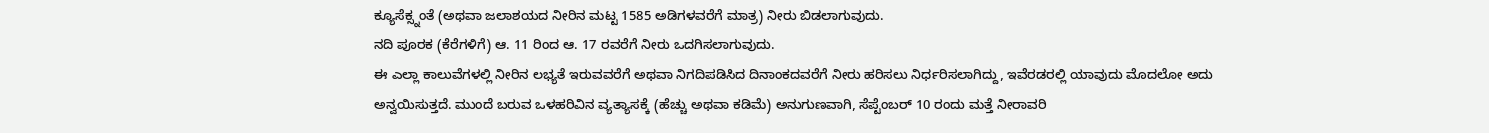ಕ್ಯೂಸೆಕ್ಸ್ನಂತೆ (ಅಥವಾ ಜಲಾಶಯದ ನೀರಿನ ಮಟ್ಟ 1585 ಅಡಿಗಳವರೆಗೆ ಮಾತ್ರ) ನೀರು ಬಿಡಲಾಗುವುದು.
ನದಿ ಪೂರಕ (ಕೆರೆಗಳಿಗೆ) ಆ. 11 ರಿಂದ ಆ. 17 ರವರೆಗೆ ನೀರು ಒದಗಿಸಲಾಗುವುದು.
ಈ ಎಲ್ಲಾ ಕಾಲುವೆಗಳಲ್ಲಿ ನೀರಿನ ಲಭ್ಯತೆ ಇರುವವರೆಗೆ ಅಥವಾ ನಿಗದಿಪಡಿಸಿದ ದಿನಾಂಕದವರೆಗೆ ನೀರು ಹರಿಸಲು ನಿರ್ಧರಿಸಲಾಗಿದ್ದು, ಇವೆರಡರಲ್ಲಿ ಯಾವುದು ಮೊದಲೋ ಅದು ಅನ್ವಯಿಸುತ್ತದೆ. ಮುಂದೆ ಬರುವ ಒಳಹರಿವಿನ ವ್ಯತ್ಯಾಸಕ್ಕೆ (ಹೆಚ್ಚು ಅಥವಾ ಕಡಿಮೆ) ಅನುಗುಣವಾಗಿ, ಸೆಪ್ಟೆಂಬರ್ 10 ರಂದು ಮತ್ತೆ ನೀರಾವರಿ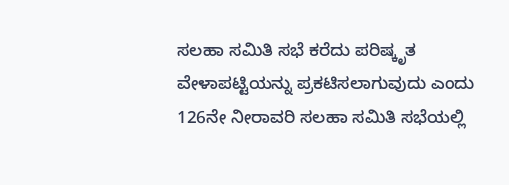ಸಲಹಾ ಸಮಿತಿ ಸಭೆ ಕರೆದು ಪರಿಷ್ಕೃತ ವೇಳಾಪಟ್ಟಿಯನ್ನು ಪ್ರಕಟಿಸಲಾಗುವುದು ಎಂದು 126ನೇ ನೀರಾವರಿ ಸಲಹಾ ಸಮಿತಿ ಸಭೆಯಲ್ಲಿ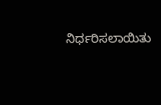ನಿರ್ಧರಿಸಲಾಯಿತು